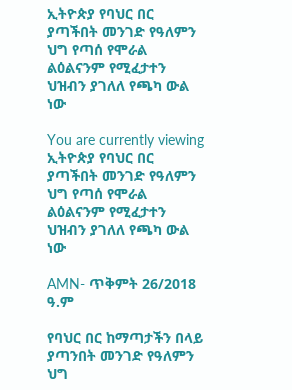ኢትዮጵያ የባህር በር ያጣችበት መንገድ የዓለምን ህግ የጣሰ የሞራል ልዕልናንም የሚፈታተን ህዝብን ያገለለ የጫካ ውል ነው

You are currently viewing ኢትዮጵያ የባህር በር ያጣችበት መንገድ የዓለምን ህግ የጣሰ የሞራል ልዕልናንም የሚፈታተን ህዝብን ያገለለ የጫካ ውል ነው

AMN- ጥቅምት 26/2018 ዓ.ም

የባህር በር ከማጣታችን በላይ ያጣንበት መንገድ የዓለምን ህግ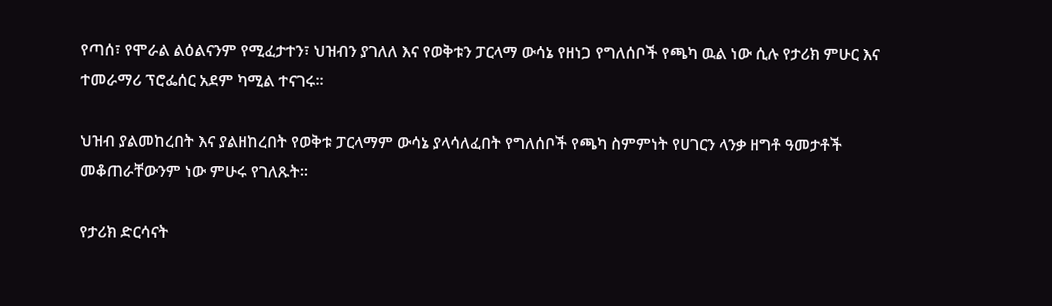የጣሰ፣ የሞራል ልዕልናንም የሚፈታተን፣ ህዝብን ያገለለ እና የወቅቱን ፓርላማ ውሳኔ የዘነጋ የግለሰቦች የጫካ ዉል ነው ሲሉ የታሪክ ምሁር እና ተመራማሪ ፕሮፌሰር አደም ካሚል ተናገሩ፡፡

ህዝብ ያልመከረበት እና ያልዘከረበት የወቅቱ ፓርላማም ውሳኔ ያላሳለፈበት የግለሰቦች የጫካ ስምምነት የሀገርን ላንቃ ዘግቶ ዓመታቶች መቆጠራቸውንም ነው ምሁሩ የገለጹት፡፡

የታሪክ ድርሳናት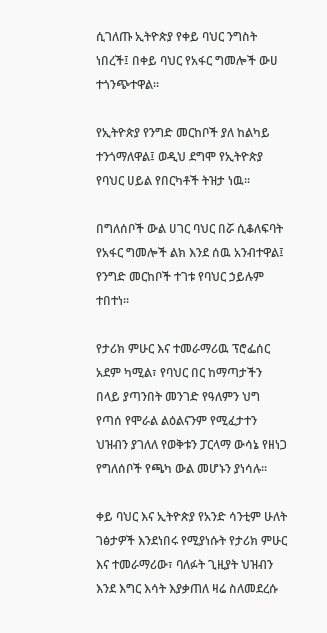ሲገለጡ ኢትዮጵያ የቀይ ባህር ንግስት ነበረች፤ በቀይ ባህር የአፋር ግመሎች ውሀ ተጎንጭተዋል፡፡

የኢትዮጵያ የንግድ መርከቦች ያለ ከልካይ ተንጎማለዋል፤ ወዲህ ደግሞ የኢትዮጵያ የባህር ሀይል የበርካቶች ትዝታ ነዉ፡፡

በግለሰቦች ውል ሀገር ባህር በሯ ሲቆለፍባት የአፋር ግመሎች ልክ እንደ ሰዉ አንብተዋል፤ የንግድ መርከቦች ተገቱ የባህር ኃይሉም ተበተነ፡፡

የታሪክ ምሁር እና ተመራማሪዉ ፕሮፌሰር አደም ካሚል፣ የባህር በር ከማጣታችን በላይ ያጣንበት መንገድ የዓለምን ህግ የጣሰ የሞራል ልዕልናንም የሚፈታተን ህዝብን ያገለለ የወቅቱን ፓርላማ ውሳኔ የዘነጋ የግለሰቦች የጫካ ውል መሆኑን ያነሳሉ፡፡

ቀይ ባህር እና ኢትዮጵያ የአንድ ሳንቲም ሁለት ገፅታዎች እንደነበሩ የሚያነሱት የታሪክ ምሁር እና ተመራማሪው፣ ባለፉት ጊዚያት ህዝብን እንደ እግር እሳት እያቃጠለ ዛሬ ስለመደረሱ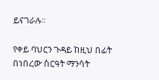ይናገራሉ፡፡

የቀይ ባህርን ጉዳይ ከዚህ በፊት በነበረው ስርዓት ማንሳት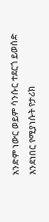አንድም ነውር ወይም ሳንሱር ተደርጎ ይወሰድ እንደነበር የሚያነሱት የታሪክ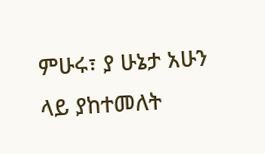ምሁሩ፣ ያ ሁኔታ አሁን ላይ ያከተመለት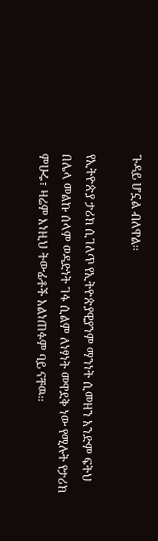ጉዳይ ሆኗል ብለዋል፡፡

የኢትዮጵያ ታሪክ ሲገለጥ የኢትዮጵያዊያንም ማንነት ሲመዘን አንድም ፍትህ በሌላ መልኩ ሰላም ወዳድነት ገፋ ሲልም ለነፃነት መዋደቅ ነው የሚሉት የታሪክ ምሁሩ፣ ዛሬም እነዚህ ትውፊቶች አልነጠፉም ባይ ናቸዉ፡፡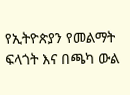የኢትዮጵያን የመልማት ፍላጎት እና በጫካ ውል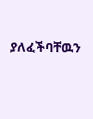ያለፈችባቸዉን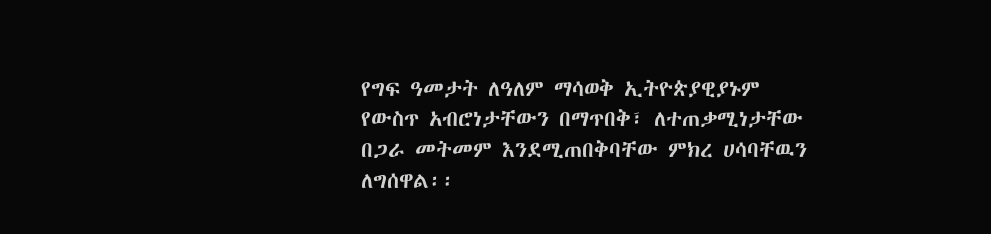የግፍ ዓመታት ለዓለም ማሳወቅ ኢትዮጵያዊያኑም የውስጥ አብሮነታቸውን በማጥበቅ፣ ለተጠቃሚነታቸው በጋራ መትመም እንደሚጠበቅባቸው ምክረ ሀሳባቸዉን ለግሰዋል፡፡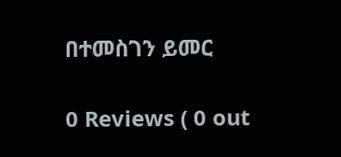በተመስገን ይመር

0 Reviews ( 0 out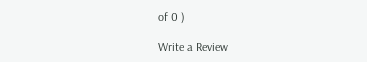of 0 )

Write a Review